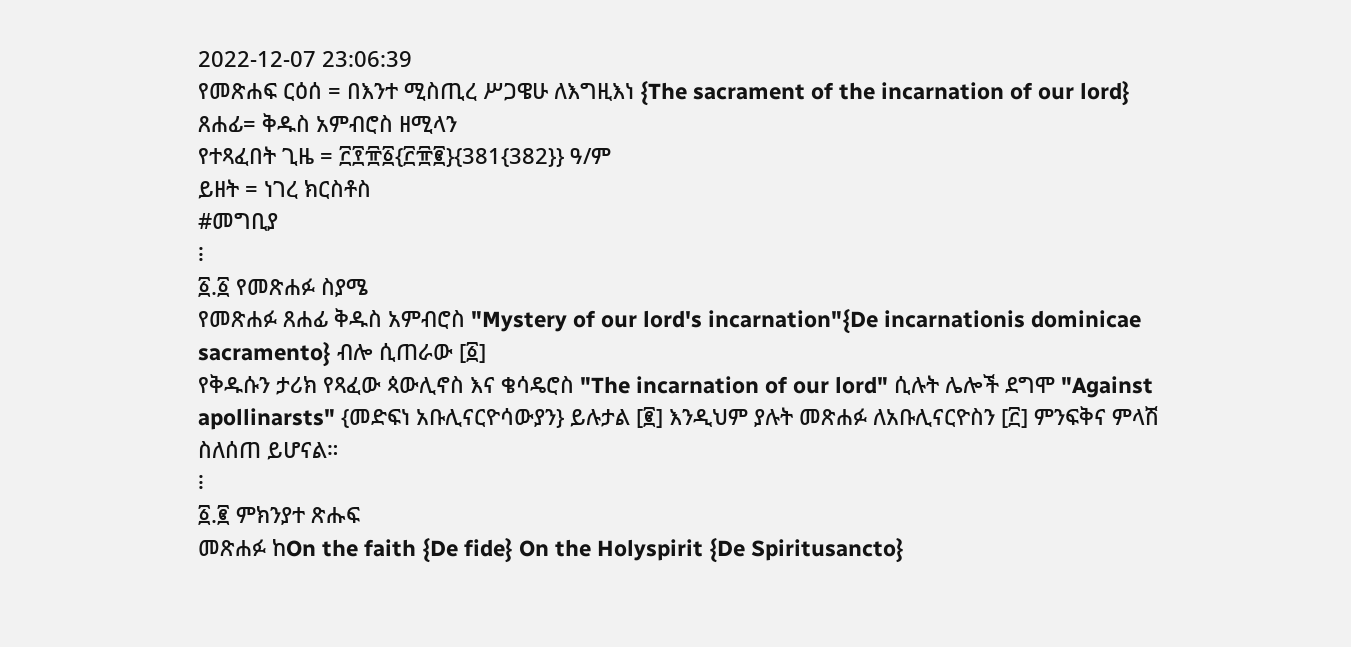2022-12-07 23:06:39
የመጽሐፍ ርዕሰ = በእንተ ሚስጢረ ሥጋዌሁ ለእግዚእነ {The sacrament of the incarnation of our lord}
ጸሐፊ= ቅዱስ አምብሮስ ዘሚላን
የተጻፈበት ጊዜ = ፫፻፹፩{፫፹፪}{381{382}} ዓ/ም
ይዘት = ነገረ ክርስቶስ
#መግቢያ
፧
፩.፩ የመጽሐፉ ስያሜ
የመጽሐፉ ጸሐፊ ቅዱስ አምብሮስ "Mystery of our lord's incarnation"{De incarnationis dominicae sacramento} ብሎ ሲጠራው [፩]
የቅዱሱን ታሪክ የጻፈው ጳውሊኖስ እና ቄሳዴሮስ "The incarnation of our lord" ሲሉት ሌሎች ደግሞ "Against apollinarsts" {መድፍነ አቡሊናርዮሳውያን} ይሉታል [፪] እንዲህም ያሉት መጽሐፉ ለአቡሊናርዮስን [፫] ምንፍቅና ምላሽ ስለሰጠ ይሆናል።
፧
፩.፪ ምክንያተ ጽሑፍ
መጽሐፉ ከOn the faith {De fide} On the Holyspirit {De Spiritusancto}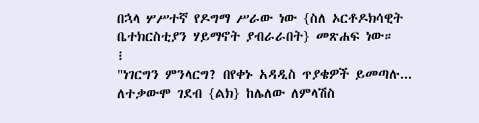በኋላ ሦሥተኛ የዶግማ ሥራው ነው {ስለ ኦርቶዶክሳዊት ቤተክርስቲያን ሃይማኖት ያብራራበት} መጽሐፍ ነው።
፧
"ነገርግን ምንላርግ? በየቀኑ አዳዲስ ጥያቄዎች ይመጣሉ... ለተቃውሞ ገደብ {ልክ} ከሌለው ለምላሽስ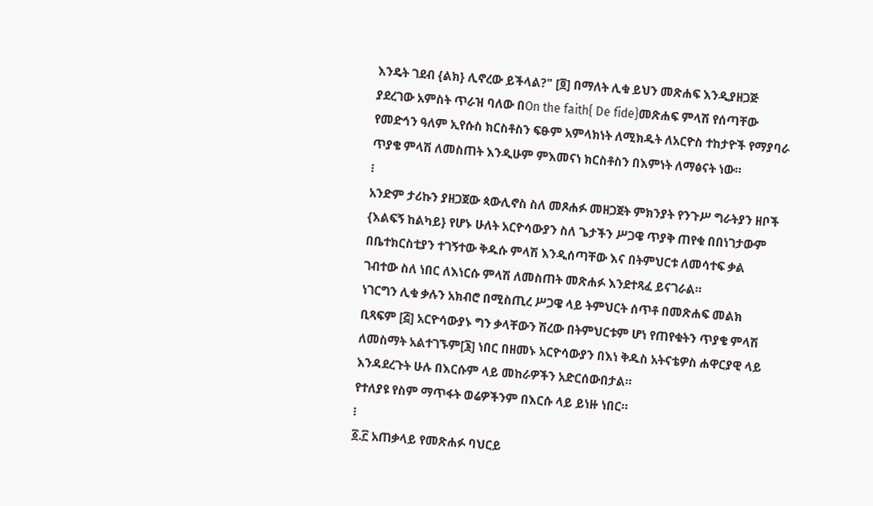እንዴት ገደብ {ልክ} ሊኖረው ይችላል?" [፬] በማለት ሊቁ ይህን መጽሐፍ እንዲያዘጋጅ ያደረገው አምስት ጥራዝ ባለው በOn the faith{ De fide}መጽሐፍ ምላሽ የሰጣቸው የመድኅን ዓለም ኢየሱስ ክርስቶስን ፍፁም አምላክነት ለሚክዱት ለአርዮስ ተከታዮች የማያባራ ጥያቄ ምላሽ ለመስጠት እንዲሁም ምእመናነ ክርስቶስን በእምነት ለማፅናት ነው።
፧
አንድም ታሪኩን ያዘጋጀው ጳውሊኖስ ስለ መጾሐፉ መዘጋጀት ምክንያት የንጉሥ ግራትያን ዘቦች {እልፍኝ ከልካይ} የሆኑ ሁለት አርዮሳውያን ስለ ጌታችን ሥጋዌ ጥያቅ ጠየቁ በበነገታውም በቤተክርስቲያን ተገኝተው ቅዱሱ ምላሽ እንዲሰጣቸው እና በትምህርቱ ለመሳተፍ ቃል ገብተው ስለ ነበር ለእነርሱ ምላሽ ለመስጠት መጽሐፉ እንደተጻፈ ይናገራል።
ነገርግን ሊቁ ቃሉን አክብሮ በሚስጢረ ሥጋዌ ላይ ትምህርት ሰጥቶ በመጽሐፍ መልክ ቢጻፍም [፭] አርዮሳውያኑ ግን ቃላቸውን ሽረው በትምህርቱም ሆነ የጠየቁትን ጥያቄ ምላሽ ለመስማት አልተገኙም[፮] ነበር በዘመኑ አርዮሳውያን በእነ ቅዱስ አትናቴዎስ ሐዋርያዊ ላይ እንዳደረጉት ሁሉ በእርሱም ላይ መከራዎችን አድርሰውበታል።
የተለያዩ የስም ማጥፋት ወሬዎችንም በእርሱ ላይ ይነዙ ነበር።
፧
፩.፫ አጠቃላይ የመጽሐፉ ባህርይ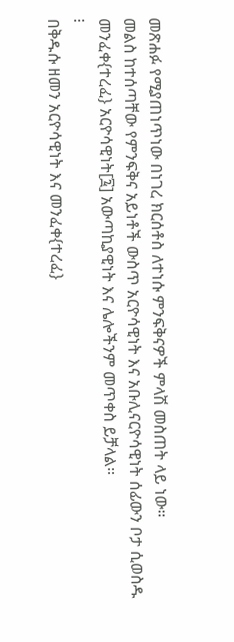መጽሐፉ የሚያጠነጥነው በነገረ ክርሰቶስ ለተነሱ ምንፍቅናዎች ምላሽ መስጠት ላይ ነው።
መልስ ከተሰጣቸው የምንፍቅና አይነቶች ውስጥ አርዮሳዊነት እና አቡሊናርዮሳዊነት ሰፊውን ቦታ ሲወስዱ መንፈቀ{ተረፈ} አርዮሳዊነት[፯] አውጣኪያዊነት እና ሌሎችንም መጥቀስ ይቻላል።
፧
በቅዱሱ ዘመን አርዮሳዊነት እና መንፈቀ{ተረፈ}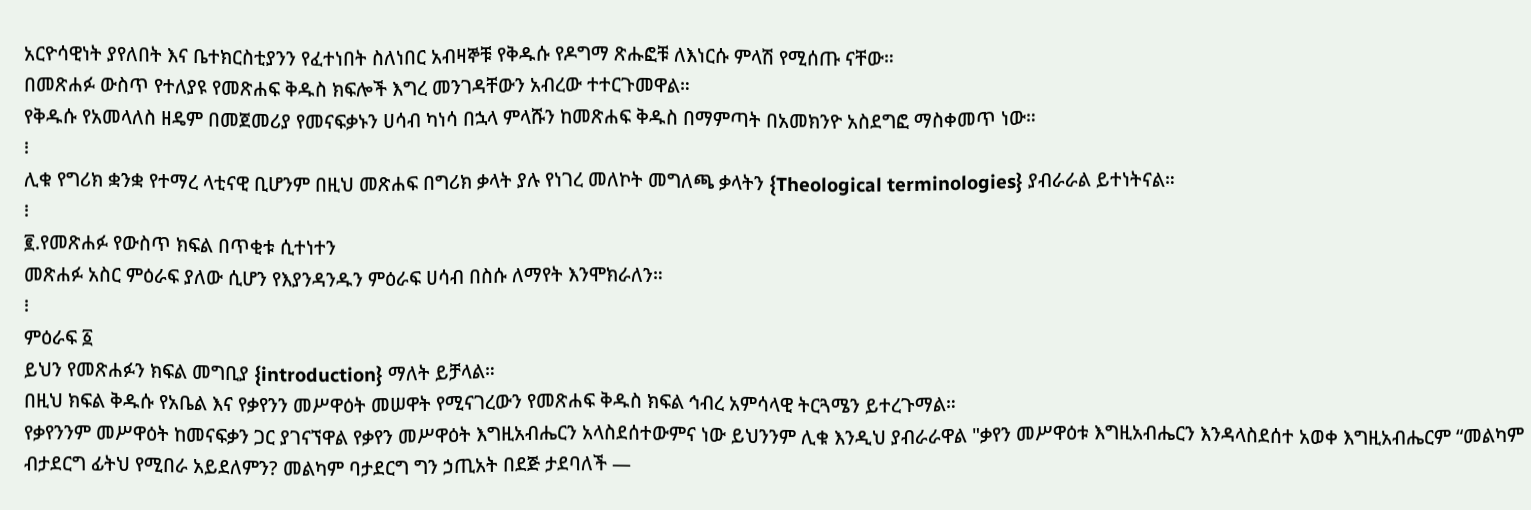አርዮሳዊነት ያየለበት እና ቤተክርስቲያንን የፈተነበት ስለነበር አብዛኞቹ የቅዱሱ የዶግማ ጽሑፎቹ ለእነርሱ ምላሽ የሚሰጡ ናቸው።
በመጽሐፉ ውስጥ የተለያዩ የመጽሐፍ ቅዱስ ክፍሎች እግረ መንገዳቸውን አብረው ተተርጉመዋል።
የቅዱሱ የአመላለስ ዘዴም በመጀመሪያ የመናፍቃኑን ሀሳብ ካነሳ በኋላ ምላሹን ከመጽሐፍ ቅዱስ በማምጣት በአመክንዮ አስደግፎ ማስቀመጥ ነው።
፧
ሊቁ የግሪክ ቋንቋ የተማረ ላቲናዊ ቢሆንም በዚህ መጽሐፍ በግሪክ ቃላት ያሉ የነገረ መለኮት መግለጫ ቃላትን {Theological terminologies} ያብራራል ይተነትናል።
፧
፪.የመጽሐፉ የውስጥ ክፍል በጥቂቱ ሲተነተን
መጽሐፉ አስር ምዕራፍ ያለው ሲሆን የእያንዳንዱን ምዕራፍ ሀሳብ በስሱ ለማየት እንሞክራለን።
፧
ምዕራፍ ፩
ይህን የመጽሐፉን ክፍል መግቢያ {introduction} ማለት ይቻላል።
በዚህ ክፍል ቅዱሱ የአቤል እና የቃየንን መሥዋዕት መሠዋት የሚናገረውን የመጽሐፍ ቅዱስ ክፍል ኅብረ አምሳላዊ ትርጓሜን ይተረጉማል።
የቃየንንም መሥዋዕት ከመናፍቃን ጋር ያገናኘዋል የቃየን መሥዋዕት እግዚአብሔርን አላስደሰተውምና ነው ይህንንም ሊቁ እንዲህ ያብራራዋል "ቃየን መሥዋዕቱ እግዚአብሔርን እንዳላስደሰተ አወቀ እግዚአብሔርም “መልካም ብታደርግ ፊትህ የሚበራ አይደለምን? መልካም ባታደርግ ግን ኃጢአት በደጅ ታደባለች —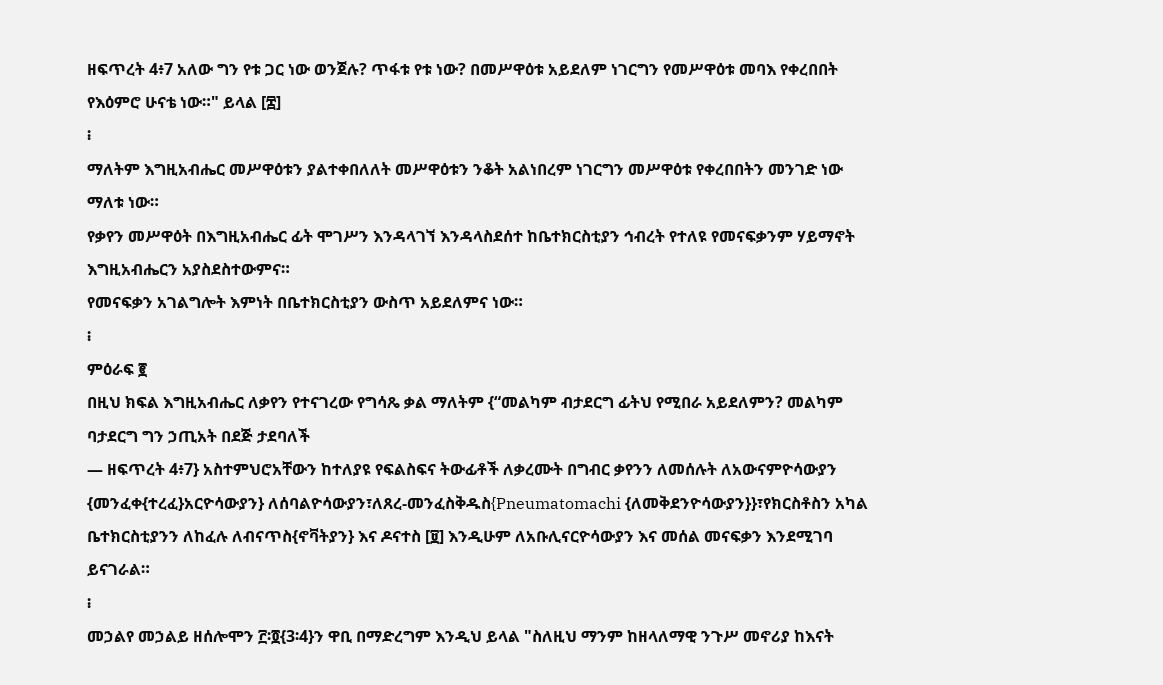ዘፍጥረት 4፥7 አለው ግን የቱ ጋር ነው ወንጀሉ? ጥፋቱ የቱ ነው? በመሥዋዕቱ አይደለም ነገርግን የመሥዋዕቱ መባእ የቀረበበት የእዕምሮ ሁናቴ ነው።" ይላል [፰]
፧
ማለትም እግዚአብሔር መሥዋዕቱን ያልተቀበለለት መሥዋዕቱን ንቆት አልነበረም ነገርግን መሥዋዕቱ የቀረበበትን መንገድ ነው ማለቱ ነው።
የቃየን መሥዋዕት በእግዚአብሔር ፊት ሞገሥን እንዳላገኘ እንዳላስደሰተ ከቤተክርስቲያን ኅብረት የተለዩ የመናፍቃንም ሃይማኖት እግዚአብሔርን አያስደስተውምና።
የመናፍቃን አገልግሎት እምነት በቤተክርስቲያን ውስጥ አይደለምና ነው።
፧
ምዕራፍ ፪
በዚህ ክፍል እግዚአብሔር ለቃየን የተናገረው የግሳጼ ቃል ማለትም {“መልካም ብታደርግ ፊትህ የሚበራ አይደለምን? መልካም ባታደርግ ግን ኃጢአት በደጅ ታደባለች
— ዘፍጥረት 4፥7} አስተምህሮአቸውን ከተለያዩ የፍልስፍና ትውፊቶች ለቃረሙት በግብር ቃየንን ለመሰሉት ለአውናምዮሳውያን {መንፈቀ{ተረፈ}አርዮሳውያን} ለሰባልዮሳውያን፣ለጸረ-መንፈስቅዱስ{Pneumatomachi {ለመቅደንዮሳውያን}}፣የክርስቶስን አካል ቤተክርስቲያንን ለከፈሉ ለብናጥስ{ኖቫትያን} እና ዶናተስ [፱] እንዲሁም ለአቡሊናርዮሳውያን እና መሰል መናፍቃን እንደሚገባ ይናገራል።
፧
መኃልየ መኃልይ ዘሰሎሞን ፫፡፬{3፡4}ን ዋቢ በማድረግም እንዲህ ይላል "ስለዚህ ማንም ከዘላለማዊ ንጉሥ መኖሪያ ከእናት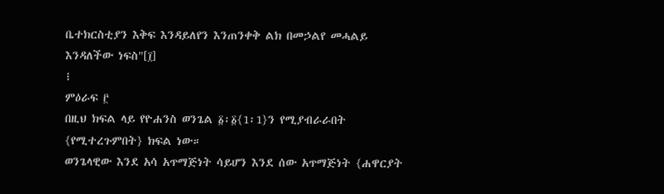ቤተክርስቲያን እቅፍ እንዳይለየን እንጠንቀቅ ልክ በመኃልየ መሓልይ እንዳለችው ነፍስ"[፲]
፧
ምዕራፍ ፫
በዚህ ክፍል ላይ የዮሐንስ ወንጌል ፩፡፩{1፡1}ን የሚያብራራበት {የሚተረጉምበት} ክፍል ነው።
ወንጌላዊው እንደ አሳ አጥማጅነት ሳይሆን እንደ ሰው አጥማጅነት {ሐዋርያት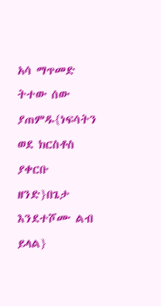አሳ ማጥመድ ትተው ሰው ያጠምዱ{ነፍሳትን ወደ ክርስቶስ ያቀርቡ ዘንድ}በጌታ እንደተሾሙ ልብ ይላል}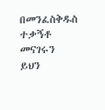በመንፈስቅዱስ ተቃኝቶ መናገሩን ይህን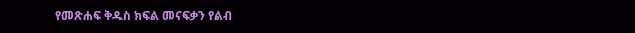የመጽሐፍ ቅዱስ ክፍል መናፍቃን የልብ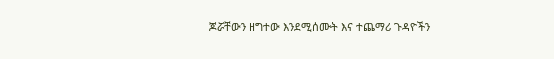ጆሯቸውን ዘግተው እንደሚሰሙት እና ተጨማሪ ጉዳዮችን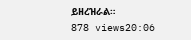ይዘረዝራል።
878 views20:06